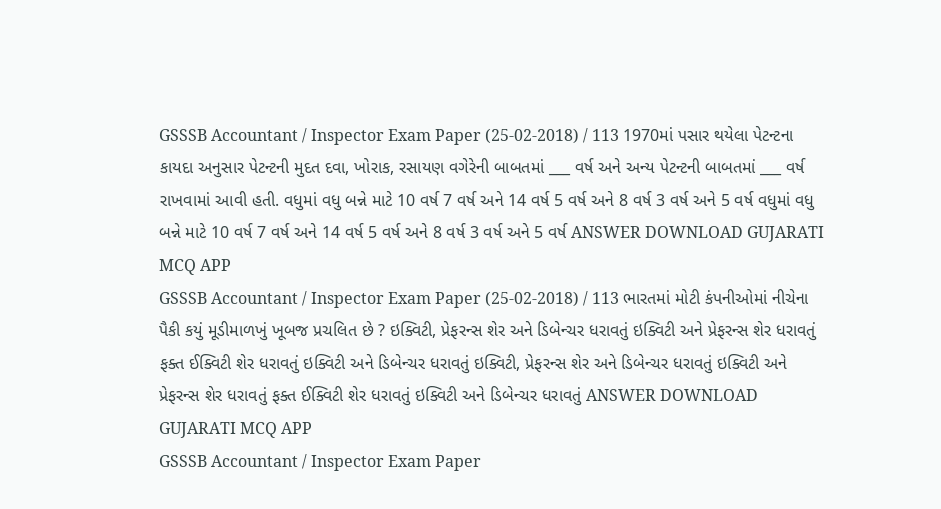GSSSB Accountant / Inspector Exam Paper (25-02-2018) / 113 1970માં પસાર થયેલા પેટન્ટના કાયદા અનુસાર પેટન્ટની મુદત દવા, ખોરાક, રસાયણ વગેરેની બાબતમાં ___ વર્ષ અને અન્ય પેટન્ટની બાબતમાં ___ વર્ષ રાખવામાં આવી હતી. વધુમાં વધુ બન્ને માટે 10 વર્ષ 7 વર્ષ અને 14 વર્ષ 5 વર્ષ અને 8 વર્ષ 3 વર્ષ અને 5 વર્ષ વધુમાં વધુ બન્ને માટે 10 વર્ષ 7 વર્ષ અને 14 વર્ષ 5 વર્ષ અને 8 વર્ષ 3 વર્ષ અને 5 વર્ષ ANSWER DOWNLOAD GUJARATI MCQ APP
GSSSB Accountant / Inspector Exam Paper (25-02-2018) / 113 ભારતમાં મોટી કંપનીઓમાં નીચેના પૈકી કયું મૂડીમાળખું ખૂબજ પ્રચલિત છે ? ઇક્વિટી, પ્રેફરન્સ શેર અને ડિબેન્ચર ધરાવતું ઇક્વિટી અને પ્રેફરન્સ શેર ધરાવતું ફક્ત ઈક્વિટી શેર ધરાવતું ઇક્વિટી અને ડિબેન્ચર ધરાવતું ઇક્વિટી, પ્રેફરન્સ શેર અને ડિબેન્ચર ધરાવતું ઇક્વિટી અને પ્રેફરન્સ શેર ધરાવતું ફક્ત ઈક્વિટી શેર ધરાવતું ઇક્વિટી અને ડિબેન્ચર ધરાવતું ANSWER DOWNLOAD GUJARATI MCQ APP
GSSSB Accountant / Inspector Exam Paper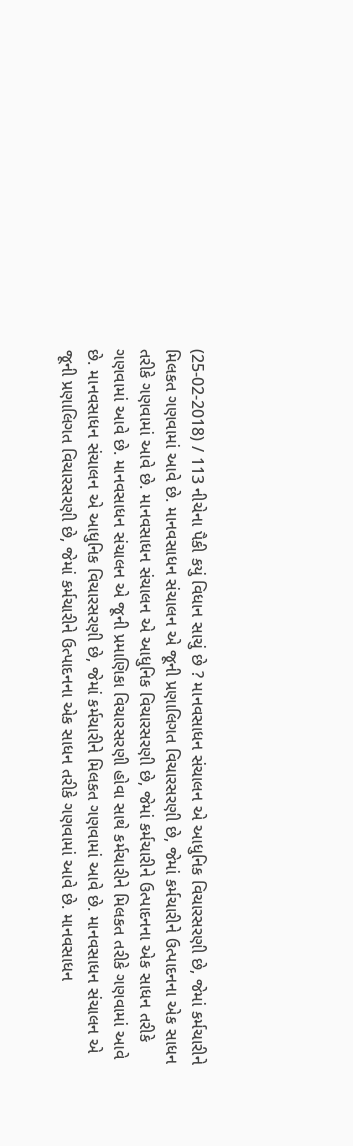(25-02-2018) / 113 નીચેના પૈકી કયું વિધાન સાચું છે ? માનવસાધન સંચાલન એ આધુનિક વિચારસરણી છે, જેમાં કર્મચારીને મિલકત ગણવામાં આવે છે. માનવસાધન સંચાલન એ જૂની પ્રણાલિગત વિચારસરણી છે, જેમાં કર્મચારીને ઉત્પાદનના એક સાધન તરીકે ગણવામાં આવે છે. માનવસાધન સંચાલન એ આધુનિક વિચારસરણી છે, જેમાં કર્મચારીને ઉત્પાદનના એક સાધન તરીકે ગણવામાં આવે છે. માનવસાધન સંચાલન એ જૂની પ્રમાણિકા વિચારસરણી હોવા સાથે કર્મચારીને મિલકત તરીકે ગણવામાં આવે છે. માનવસાધન સંચાલન એ આધુનિક વિચારસરણી છે, જેમાં કર્મચારીને મિલકત ગણવામાં આવે છે. માનવસાધન સંચાલન એ જૂની પ્રણાલિગત વિચારસરણી છે, જેમાં કર્મચારીને ઉત્પાદનના એક સાધન તરીકે ગણવામાં આવે છે. માનવસાધન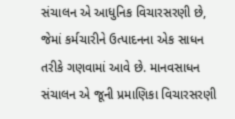સંચાલન એ આધુનિક વિચારસરણી છે, જેમાં કર્મચારીને ઉત્પાદનના એક સાધન તરીકે ગણવામાં આવે છે. માનવસાધન સંચાલન એ જૂની પ્રમાણિકા વિચારસરણી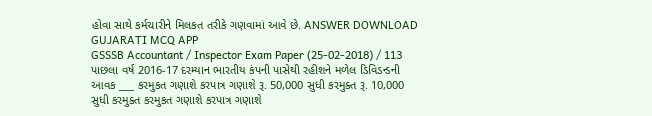હોવા સાથે કર્મચારીને મિલકત તરીકે ગણવામાં આવે છે. ANSWER DOWNLOAD GUJARATI MCQ APP
GSSSB Accountant / Inspector Exam Paper (25-02-2018) / 113 પાછલા વર્ષ 2016-17 દરમ્યાન ભારતીય કંપની પાસેથી રહીશને મળેલ ડિવિડન્ડની આવક ___ કરમુકત ગણાશે કરપાત્ર ગણાશે રૂ. 50,000 સુધી કરમુક્ત રૂ. 10,000 સુધી કરમુક્ત કરમુકત ગણાશે કરપાત્ર ગણાશે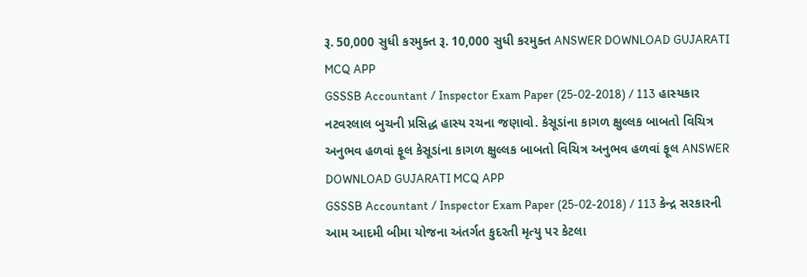રૂ. 50,000 સુધી કરમુક્ત રૂ. 10,000 સુધી કરમુક્ત ANSWER DOWNLOAD GUJARATI MCQ APP
GSSSB Accountant / Inspector Exam Paper (25-02-2018) / 113 હાસ્યકાર નટવરલાલ બુચની પ્રસિદ્ધ હાસ્ય રચના જણાવો. કેસૂડાંના કાગળ ક્ષુલ્લક બાબતો વિચિત્ર અનુભવ હળવાં ફૂલ કેસૂડાંના કાગળ ક્ષુલ્લક બાબતો વિચિત્ર અનુભવ હળવાં ફૂલ ANSWER DOWNLOAD GUJARATI MCQ APP
GSSSB Accountant / Inspector Exam Paper (25-02-2018) / 113 કેન્દ્ર સરકારની આમ આદમી બીમા યોજના અંતર્ગત કુદરતી મૃત્યુ પર કેટલા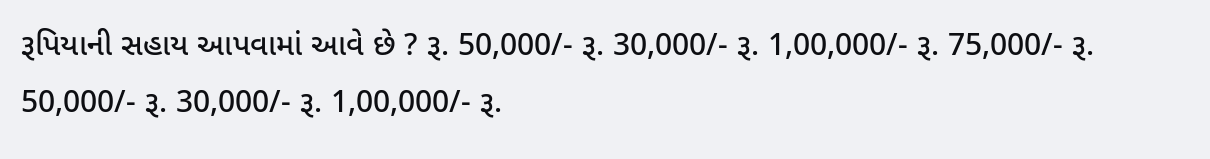રૂપિયાની સહાય આપવામાં આવે છે ? રૂ. 50,000/- રૂ. 30,000/- રૂ. 1,00,000/- રૂ. 75,000/- રૂ. 50,000/- રૂ. 30,000/- રૂ. 1,00,000/- રૂ.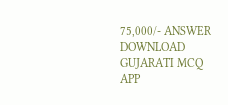75,000/- ANSWER DOWNLOAD GUJARATI MCQ APP